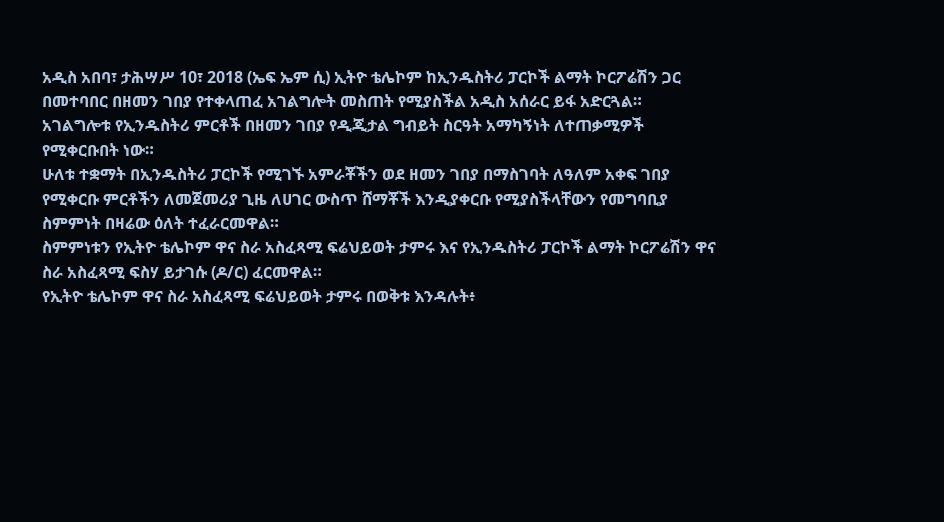አዲስ አበባ፣ ታሕሣሥ 10፣ 2018 (ኤፍ ኤም ሲ) ኢትዮ ቴሌኮም ከኢንዱስትሪ ፓርኮች ልማት ኮርፖሬሽን ጋር በመተባበር በዘመን ገበያ የተቀላጠፈ አገልግሎት መስጠት የሚያስችል አዲስ አሰራር ይፋ አድርጓል።
አገልግሎቱ የኢንዱስትሪ ምርቶች በዘመን ገበያ የዲጂታል ግብይት ስርዓት አማካኝነት ለተጠቃሚዎች የሚቀርቡበት ነው።
ሁለቱ ተቋማት በኢንዱስትሪ ፓርኮች የሚገኙ አምራቾችን ወደ ዘመን ገበያ በማስገባት ለዓለም አቀፍ ገበያ የሚቀርቡ ምርቶችን ለመጀመሪያ ጊዜ ለሀገር ውስጥ ሸማቾች እንዲያቀርቡ የሚያስችላቸውን የመግባቢያ ስምምነት በዛሬው ዕለት ተፈራርመዋል።
ስምምነቱን የኢትዮ ቴሌኮም ዋና ስራ አስፈጻሚ ፍሬህይወት ታምሩ እና የኢንዱስትሪ ፓርኮች ልማት ኮርፖሬሽን ዋና ስራ አስፈጻሚ ፍስሃ ይታገሱ (ዶ/ር) ፈርመዋል።
የኢትዮ ቴሌኮም ዋና ስራ አስፈጻሚ ፍሬህይወት ታምሩ በወቅቱ እንዳሉት፥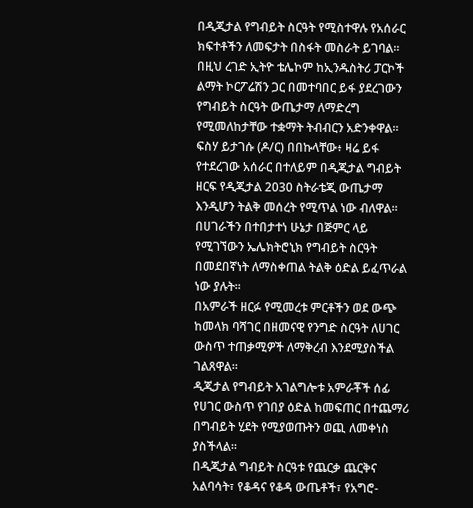በዲጂታል የግብይት ስርዓት የሚስተዋሉ የአሰራር ክፍተቶችን ለመፍታት በስፋት መስራት ይገባል።
በዚህ ረገድ ኢትዮ ቴሌኮም ከኢንዱስትሪ ፓርኮች ልማት ኮርፖሬሽን ጋር በመተባበር ይፋ ያደረገውን የግብይት ስርዓት ውጤታማ ለማድረግ የሚመለከታቸው ተቋማት ትብብርን አድንቀዋል።
ፍስሃ ይታገሱ (ዶ/ር) በበኩላቸው፥ ዛሬ ይፋ የተደረገው አሰራር በተለይም በዲጂታል ግብይት ዘርፍ የዲጂታል 2030 ስትራቴጂ ውጤታማ እንዲሆን ትልቅ መሰረት የሚጥል ነው ብለዋል።
በሀገራችን በተበታተነ ሁኔታ በጅምር ላይ የሚገኘውን ኤሌክትሮኒክ የግብይት ስርዓት በመደበኛነት ለማስቀጠል ትልቅ ዕድል ይፈጥራል ነው ያሉት።
በአምራች ዘርፉ የሚመረቱ ምርቶችን ወደ ውጭ ከመላክ ባሻገር በዘመናዊ የንግድ ስርዓት ለሀገር ውስጥ ተጠቃሚዎች ለማቅረብ እንደሚያስችል ገልጸዋል።
ዲጂታል የግብይት አገልግሎቱ አምራቾች ሰፊ የሀገር ውስጥ የገበያ ዕድል ከመፍጠር በተጨማሪ በግብይት ሂደት የሚያወጡትን ወጪ ለመቀነስ ያስችላል።
በዲጂታል ግብይት ስርዓቱ የጨርቃ ጨርቅና አልባሳት፣ የቆዳና የቆዳ ውጤቶች፣ የአግሮ-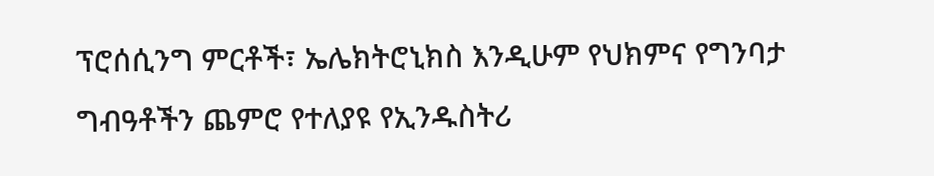ፕሮሰሲንግ ምርቶች፣ ኤሌክትሮኒክስ እንዲሁም የህክምና የግንባታ ግብዓቶችን ጨምሮ የተለያዩ የኢንዱስትሪ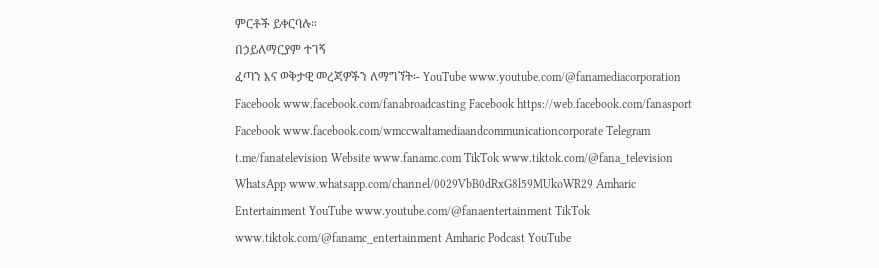ምርቶች ይቀርባሉ።
በኃይለማርያም ተገኝ
ፈጣን እና ወቅታዊ መረጃዎችን ለማግኘት፡- YouTube www.youtube.com/@fanamediacorporation Facebook www.facebook.com/fanabroadcasting Facebook https://web.facebook.com/fanasport Facebook www.facebook.com/wmccwaltamediaandcommunicationcorporate Telegram t.me/fanatelevision Website www.fanamc.com TikTok www.tiktok.com/@fana_television WhatsApp www.whatsapp.com/channel/0029VbB0dRxG8l59MUkoWR29 Amharic Entertainment YouTube www.youtube.com/@fanaentertainment TikTok www.tiktok.com/@fanamc_entertainment Amharic Podcast YouTube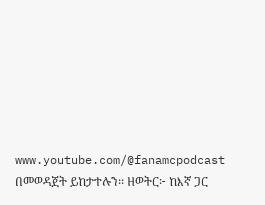www.youtube.com/@fanamcpodcast በመወዳጀት ይከታተሉን፡፡ ዘወትር፦ ከእኛ ጋር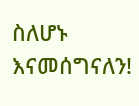ስለሆኑ እናመሰግናለን!